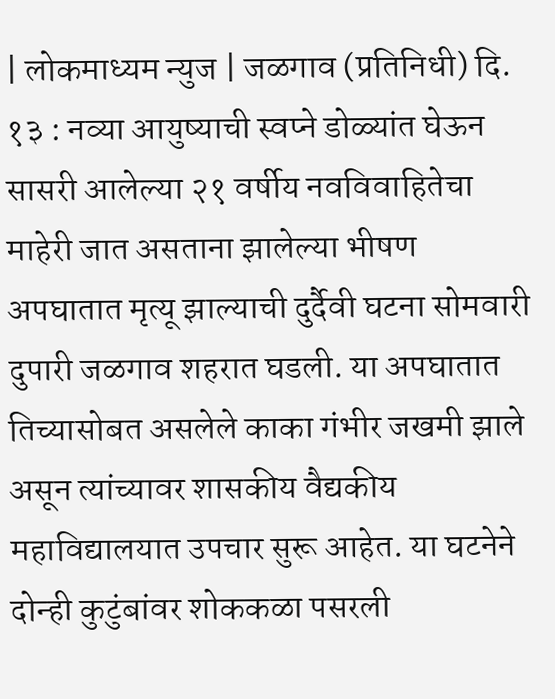| लोकमाध्यम न्युज | जळगाव (प्रतिनिधी) दि. १३ : नव्या आयुष्याची स्वप्ने डोळ्यांत घेऊन सासरी आलेल्या २१ वर्षीय नवविवाहितेचा माहेरी जात असताना झालेल्या भीषण अपघातात मृत्यू झाल्याची दुर्दैवी घटना सोमवारी दुपारी जळगाव शहरात घडली. या अपघातात तिच्यासोबत असलेले काका गंभीर जखमी झाले असून त्यांच्यावर शासकीय वैद्यकीय महाविद्यालयात उपचार सुरू आहेत. या घटनेने दोन्ही कुटुंबांवर शोककळा पसरली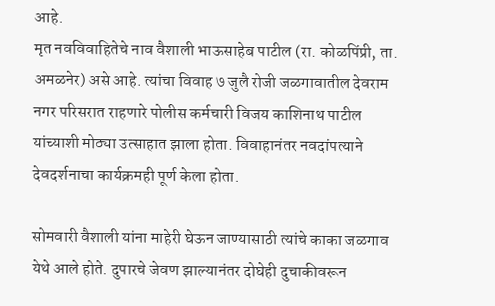आहे.
मृत नवविवाहितेचे नाव वैशाली भाऊसाहेब पाटील (रा. कोळपिंप्री, ता. अमळनेर) असे आहे. त्यांचा विवाह ७ जुलै रोजी जळगावातील देवराम नगर परिसरात राहणारे पोलीस कर्मचारी विजय काशिनाथ पाटील यांच्याशी मोठ्या उत्साहात झाला होता. विवाहानंतर नवदांपत्याने देवदर्शनाचा कार्यक्रमही पूर्ण केला होता.

सोमवारी वैशाली यांना माहेरी घेऊन जाण्यासाठी त्यांचे काका जळगाव येथे आले होते. दुपारचे जेवण झाल्यानंतर दोघेही दुचाकीवरून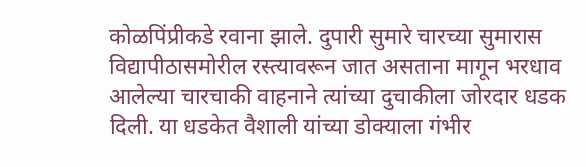कोळपिंप्रीकडे रवाना झाले. दुपारी सुमारे चारच्या सुमारास विद्यापीठासमोरील रस्त्यावरून जात असताना मागून भरधाव आलेल्या चारचाकी वाहनाने त्यांच्या दुचाकीला जोरदार धडक दिली. या धडकेत वैशाली यांच्या डोक्याला गंभीर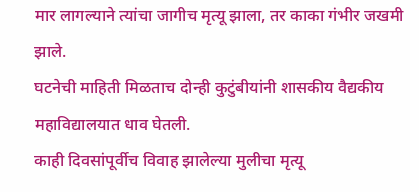मार लागल्याने त्यांचा जागीच मृत्यू झाला, तर काका गंभीर जखमी झाले.
घटनेची माहिती मिळताच दोन्ही कुटुंबीयांनी शासकीय वैद्यकीय महाविद्यालयात धाव घेतली.
काही दिवसांपूर्वीच विवाह झालेल्या मुलीचा मृत्यू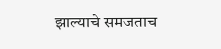झाल्याचे समजताच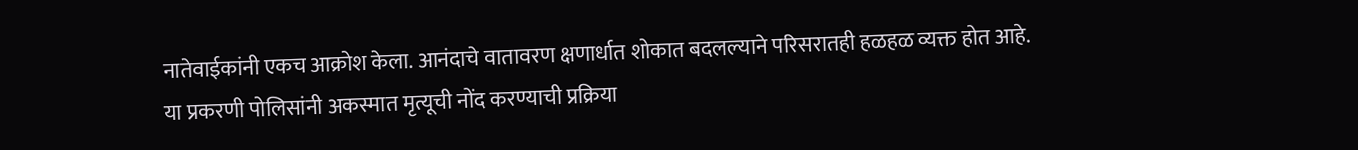नातेवाईकांनी एकच आक्रोश केला. आनंदाचे वातावरण क्षणार्धात शोकात बदलल्याने परिसरातही हळहळ व्यक्त होत आहे.
या प्रकरणी पोलिसांनी अकस्मात मृत्यूची नोंद करण्याची प्रक्रिया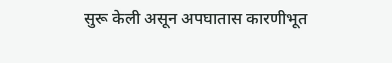सुरू केली असून अपघातास कारणीभूत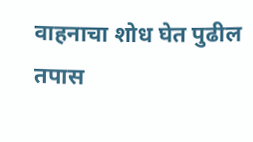वाहनाचा शोध घेत पुढील तपास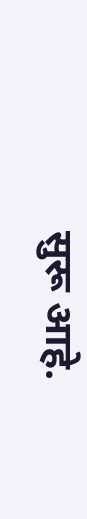सुरू आहे.